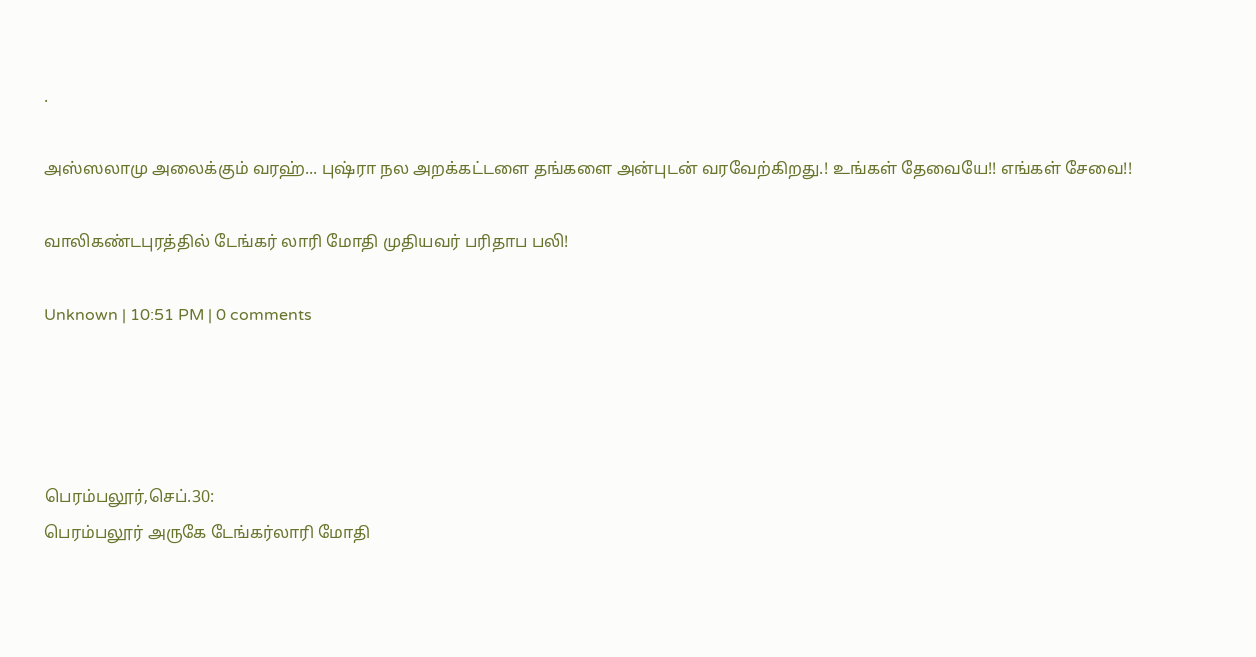.

அஸ்ஸலாமு அலைக்கும் வரஹ்... புஷ்ரா நல அறக்கட்டளை தங்களை அன்புடன் வரவேற்கிறது.! உங்கள் தேவையே!! எங்கள் சேவை!!

வாலிகண்டபுரத்தில் டேங்கர் லாரி மோதி முதியவர் பரிதாப பலி!

Unknown | 10:51 PM | 0 comments




பெரம்பலூர்,செப்.30:
பெரம்பலூர் அருகே டேங்கர்லாரி மோதி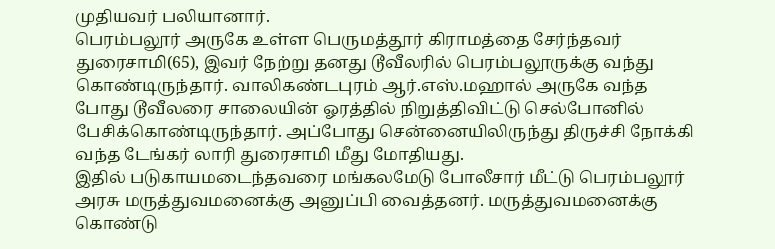முதியவர் பலியானார்.
பெரம்பலூர் அருகே உள்ள பெருமத்தூர் கிராமத்தை சேர்ந்தவர் துரைசாமி(65), இவர் நேற்று தனது டூவீலரில் பெரம்பலூருக்கு வந்து கொண்டிருந்தார். வாலிகண்டபுரம் ஆர்.எஸ்.மஹால் அருகே வந்த போது டூவீலரை சாலையின் ஓரத்தில் நிறுத்திவிட்டு செல்போனில் பேசிக்கொண்டிருந்தார். அப்போது சென்னையிலிருந்து திருச்சி நோக்கி வந்த டேங்கர் லாரி துரைசாமி மீது மோதியது.
இதில் படுகாயமடைந்தவரை மங்கலமேடு போலீசார் மீட்டு பெரம்பலூர் அரசு மருத்துவமனைக்கு அனுப்பி வைத்தனர். மருத்துவமனைக்கு கொண்டு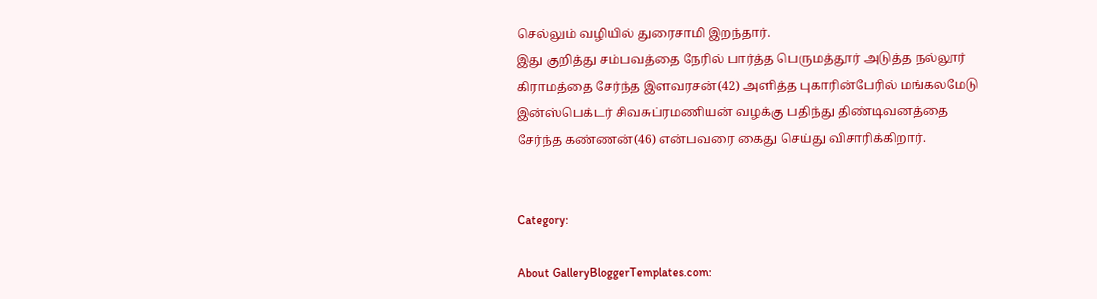செல்லும் வழியில் துரைசாமி இறந்தார்.
இது குறித்து சம்பவத்தை நேரில் பார்த்த பெருமத்தூர் அடுத்த நல்லூர் கிராமத்தை சேர்ந்த இளவரசன்(42) அளித்த புகாரின்பேரில் மங்கலமேடு இன்ஸ்பெக்டர் சிவசுப்ரமணியன் வழக்கு பதிந்து திண்டிவனத்தை சேர்ந்த கண்ணன்(46) என்பவரை கைது செய்து விசாரிக்கிறார்.


Category:

About GalleryBloggerTemplates.com: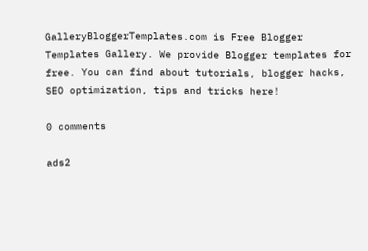GalleryBloggerTemplates.com is Free Blogger Templates Gallery. We provide Blogger templates for free. You can find about tutorials, blogger hacks, SEO optimization, tips and tricks here!

0 comments

ads2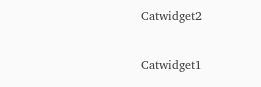Catwidget2

Catwidget1